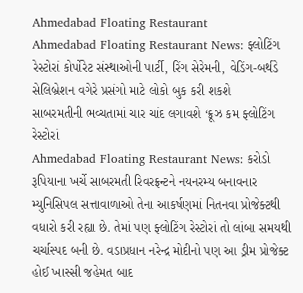Ahmedabad Floating Restaurant
Ahmedabad Floating Restaurant News: ફ્લોટિંગ રેસ્ટોરાં કોર્પોરેટ સંસ્થાઓની પાર્ટી, રિંગ સેરેમની, વેડિંગ-બર્થડે સેલિબ્રેશન વગેરે પ્રસંગો માટે લોકો બુક કરી શકશે
સાબરમતીની ભવ્ચતામાં ચાર ચાંદ લગાવશે ‘ક્રૂઝ કમ ફ્લોટિંગ રેસ્ટોરાં
Ahmedabad Floating Restaurant News: કરોડો રૂપિયાના ખર્ચે સાબરમતી રિવરફ્રન્ટને નયનરમ્ય બનાવનાર મ્યુનિસિપલ સત્તાવાળાઓ તેના આકર્ષણમાં નિતનવા પ્રોજેક્ટથી વધારો કરી રહ્યા છે. તેમાં પણ ફ્લોટિંગ રેસ્ટોરાં તો લાંબા સમયથી ચર્ચાસ્પદ બની છે. વડાપ્રધાન નરેન્દ્ર મોદીનો પણ આ ડ્રીમ પ્રોજેક્ટ હોઈ ખાસ્સી જહેમત બાદ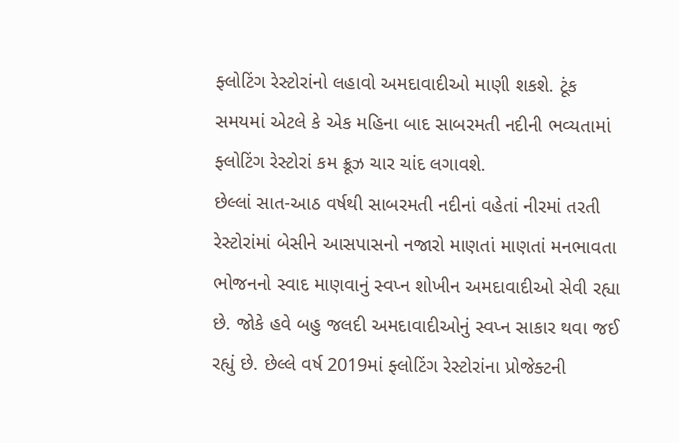ફ્લોટિંગ રેસ્ટોરાંનો લહાવો અમદાવાદીઓ માણી શકશે. ટૂંક સમયમાં એટલે કે એક મહિના બાદ સાબરમતી નદીની ભવ્યતામાં ફ્લોટિંગ રેસ્ટોરાં કમ ક્રૂઝ ચાર ચાંદ લગાવશે.
છેલ્લાં સાત-આઠ વર્ષથી સાબરમતી નદીનાં વહેતાં નીરમાં તરતી રેસ્ટોરાંમાં બેસીને આસપાસનો નજારો માણતાં માણતાં મનભાવતા ભોજનનો સ્વાદ માણવાનું સ્વપ્ન શોખીન અમદાવાદીઓ સેવી રહ્યા છે. જોકે હવે બહુ જલદી અમદાવાદીઓનું સ્વપ્ન સાકાર થવા જઈ રહ્યું છે. છેલ્લે વર્ષ 2019માં ફ્લોટિંગ રેસ્ટોરાંના પ્રોજેક્ટની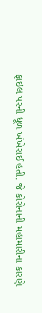ફાઇલ પરની ધૂળ ખંખેરાઈ હતી. જે કોરોનાની મહામારીના કારણે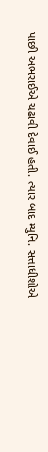પાછી અભરાઈએ ચઢાવી દેવાઈ હતી. ત્યાર બાદ મ્યુનિ. સત્તાધીશોએ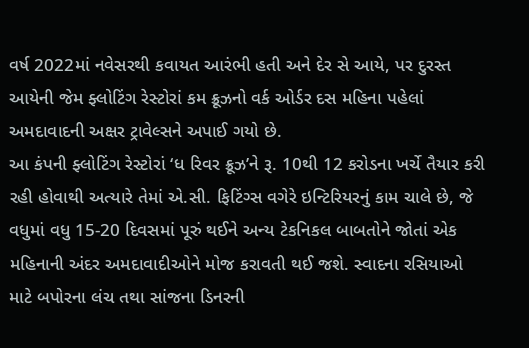વર્ષ 2022માં નવેસરથી કવાયત આરંભી હતી અને દેર સે આયે, પર દુરસ્ત આયેની જેમ ફ્લોટિંગ રેસ્ટોરાં કમ ક્રૂઝનો વર્ક ઓર્ડર દસ મહિના પહેલાં અમદાવાદની અક્ષર ટ્રાવેલ્સને અપાઈ ગયો છે.
આ કંપની ફ્લોટિંગ રેસ્ટોરાં ‘ધ રિવર ક્રૂઝ’ને રૂ. 10થી 12 કરોડના ખર્ચે તૈયાર કરી રહી હોવાથી અત્યારે તેમાં એ.સી. ફિટિંગ્સ વગેરે ઇન્ટિરિયરનું કામ ચાલે છે, જે વધુમાં વધુ 15-20 દિવસમાં પૂરું થઈને અન્ય ટેકનિકલ બાબતોને જોતાં એક મહિનાની અંદર અમદાવાદીઓને મોજ કરાવતી થઈ જશે. સ્વાદના રસિયાઓ માટે બપોરના લંચ તથા સાંજના ડિનરની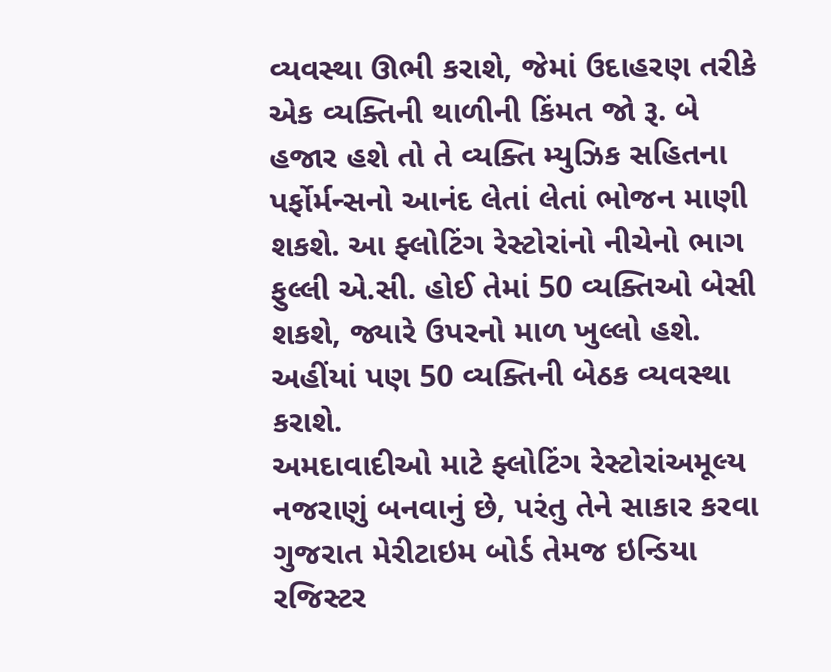વ્યવસ્થા ઊભી કરાશે, જેમાં ઉદાહરણ તરીકે એક વ્યક્તિની થાળીની કિંમત જો રૂ. બે હજાર હશે તો તે વ્યક્તિ મ્યુઝિક સહિતના પર્ફોર્મન્સનો આનંદ લેતાં લેતાં ભોજન માણી શકશે. આ ફ્લોટિંગ રેસ્ટોરાંનો નીચેનો ભાગ ફુલ્લી એ.સી. હોઈ તેમાં 50 વ્યક્તિઓ બેસી શકશે, જ્યારે ઉપરનો માળ ખુલ્લો હશે. અહીંયાં પણ 50 વ્યક્તિની બેઠક વ્યવસ્થા કરાશે.
અમદાવાદીઓ માટે ફ્લોટિંગ રેસ્ટોરાંઅમૂલ્ય નજરાણું બનવાનું છે, પરંતુ તેને સાકાર કરવા ગુજરાત મેરીટાઇમ બોર્ડ તેમજ ઇન્ડિયા રજિસ્ટર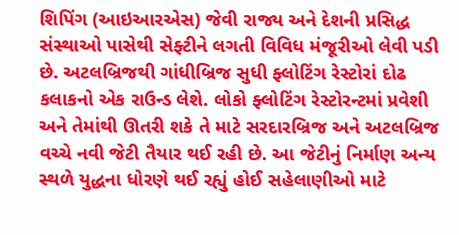શિપિંગ (આઇઆરએસ) જેવી રાજ્ય અને દેશની પ્રસિદ્ધ સંસ્થાઓ પાસેથી સેફ્ટીને લગતી વિવિધ મંજૂરીઓ લેવી પડી છે. અટલબ્રિજથી ગાંધીબ્રિજ સુધી ફ્લોટિંગ રેસ્ટોરાં દોઢ કલાકનો એક રાઉન્ડ લેશે. લોકો ફ્લોટિંગ રેસ્ટોરન્ટમાં પ્રવેશી અને તેમાંથી ઊતરી શકે તે માટે સરદારબ્રિજ અને અટલબ્રિજ વચ્ચે નવી જેટી તૈયાર થઈ રહી છે. આ જેટીનું નિર્માણ અન્ય સ્થળે યુદ્ધના ધોરણે થઈ રહ્યું હોઈ સહેલાણીઓ માટે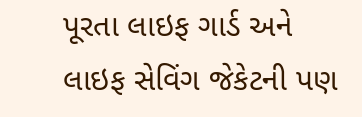પૂરતા લાઇફ ગાર્ડ અને લાઇફ સેવિંગ જેકેટની પણ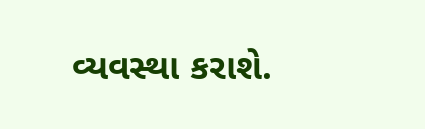વ્યવસ્થા કરાશે.